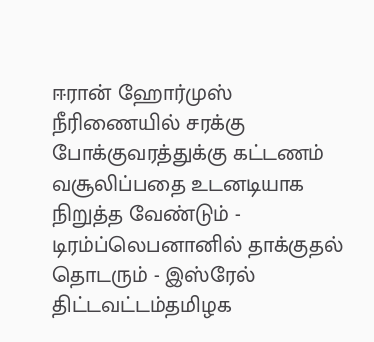ஈரான் ஹோர்முஸ் நீரிணையில் சரக்கு போக்குவரத்துக்கு கட்டணம் வசூலிப்பதை உடனடியாக நிறுத்த வேண்டும் - டிரம்ப்லெபனானில் தாக்குதல் தொடரும் - இஸ்ரேல் திட்டவட்டம்தமிழக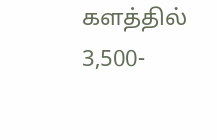களத்தில் 3,500-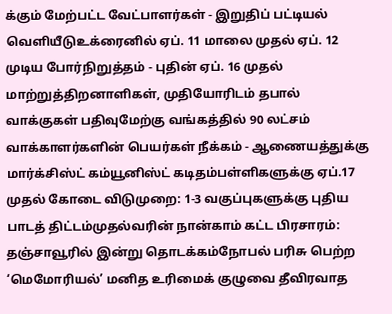க்கும் மேற்பட்ட வேட்பாளர்கள் - இறுதிப் பட்டியல் வெளியீடுஉக்ரைனில் ஏப். 11 மாலை முதல் ஏப். 12 முடிய போர்நிறுத்தம் - புதின் ஏப். 16 முதல் மாற்றுத்திறனாளிகள், முதியோரிடம் தபால் வாக்குகள் பதிவுமேற்கு வங்கத்தில் 90 லட்சம் வாக்காளர்களின் பெயர்கள் நீக்கம் - ஆணையத்துக்கு மார்க்சிஸ்ட் கம்யூனிஸ்ட் கடிதம்பள்ளிகளுக்கு ஏப்.17 முதல் கோடை விடுமுறை: 1-3 வகுப்புகளுக்கு புதிய பாடத் திட்டம்முதல்வரின் நான்காம் கட்ட பிரசாரம்: தஞ்சாவூரில் இன்று தொடக்கம்நோபல் பரிசு பெற்ற ‘மெமோரியல்’ மனித உரிமைக் குழுவை தீவிரவாத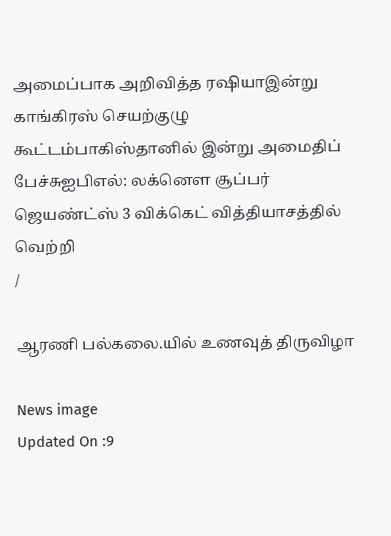அமைப்பாக அறிவித்த ரஷியாஇன்று காங்கிரஸ் செயற்குழு கூட்டம்பாகிஸ்தானில் இன்று அமைதிப் பேச்சுஐபிஎல்: லக்னௌ சூப்பர் ஜெயண்ட்ஸ் 3 விக்கெட் வித்தியாசத்தில் வெற்றி
/

ஆரணி பல்கலை.யில் உணவுத் திருவிழா

News image
Updated On :9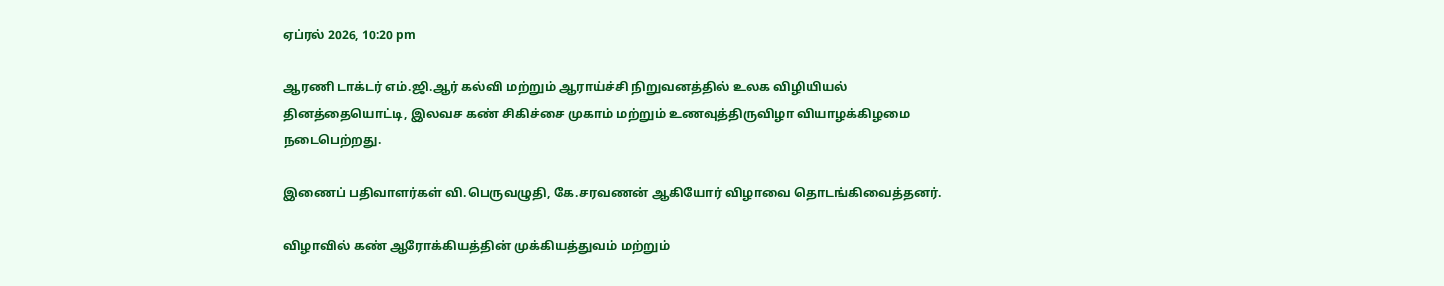ஏப்ரல் 2026, 10:20 pm

ஆரணி டாக்டர் எம்.ஜி.ஆர் கல்வி மற்றும் ஆராய்ச்சி நிறுவனத்தில் உலக விழியியல் தினத்தையொட்டி, இலவச கண் சிகிச்சை முகாம் மற்றும் உணவுத்திருவிழா வியாழக்கிழமை நடைபெற்றது.

இணைப் பதிவாளர்கள் வி.பெருவழுதி, கே.சரவணன் ஆகியோர் விழாவை தொடங்கிவைத்தனர்.

விழாவில் கண் ஆரோக்கியத்தின் முக்கியத்துவம் மற்றும்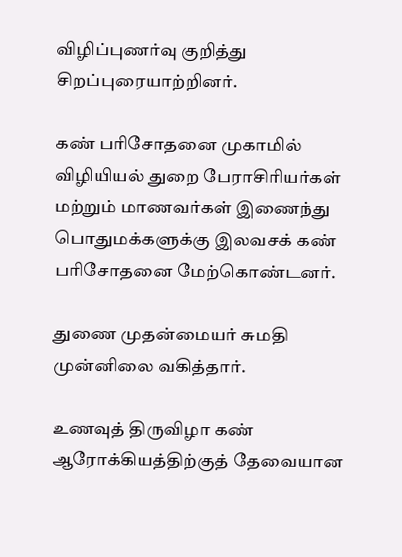விழிப்புணர்வு குறித்து சிறப்புரையாற்றினர்.

கண் பரிசோதனை முகாமில் விழியியல் துறை பேராசிரியர்கள் மற்றும் மாணவர்கள் இணைந்து பொதுமக்களுக்கு இலவசக் கண் பரிசோதனை மேற்கொண்டனர்.

துணை முதன்மையர் சுமதி முன்னிலை வகித்தார்.

உணவுத் திருவிழா கண் ஆரோக்கியத்திற்குத் தேவையான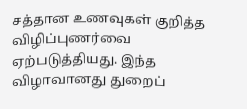சத்தான உணவுகள் குறித்த விழிப்புணர்வை ஏற்படுத்தியது. இந்த விழாவானது துறைப்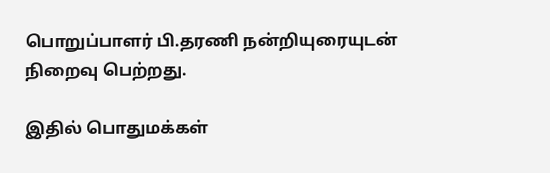பொறுப்பாளர் பி.தரணி நன்றியுரையுடன் நிறைவு பெற்றது.

இதில் பொதுமக்கள்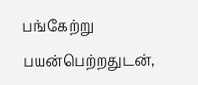பங்கேற்று பயன்பெற்றதுடன்,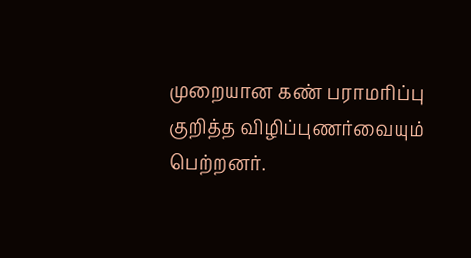முறையான கண் பராமரிப்பு குறித்த விழிப்புணர்வையும் பெற்றனர்.